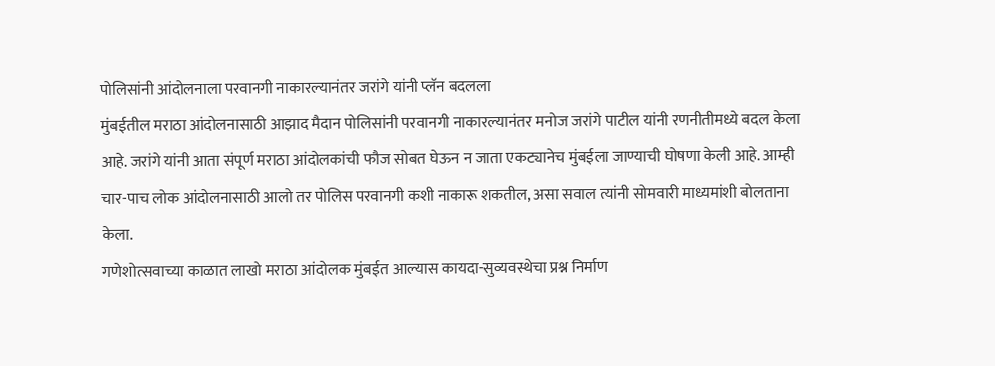पोलिसांनी आंदोलनाला परवानगी नाकारल्यानंतर जरांगे यांनी प्लॅन बदलला
मुंबईतील मराठा आंदोलनासाठी आझाद मैदान पोलिसांनी परवानगी नाकारल्यानंतर मनोज जरांगे पाटील यांनी रणनीतीमध्ये बदल केला आहे. जरांगे यांनी आता संपूर्ण मराठा आंदोलकांची फौज सोबत घेऊन न जाता एकट्यानेच मुंबईला जाण्याची घोषणा केली आहे. आम्ही चार-पाच लोक आंदोलनासाठी आलो तर पोलिस परवानगी कशी नाकारू शकतील, असा सवाल त्यांनी सोमवारी माध्यमांशी बोलताना केला.
गणेशोत्सवाच्या काळात लाखो मराठा आंदोलक मुंबईत आल्यास कायदा-सुव्यवस्थेचा प्रश्न निर्माण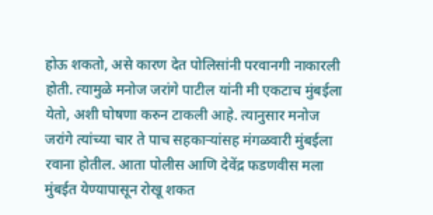होऊ शकतो, असे कारण देत पोलिसांनी परवानगी नाकारली होती. त्यामुळे मनोज जरांगे पाटील यांनी मी एकटाच मुंबईला येतो, अशी घोषणा करुन टाकली आहे. त्यानुसार मनोज जरांगे त्यांच्या चार ते पाच सहकाऱ्यांसह मंगळवारी मुंबईला रवाना होतील. आता पोलीस आणि देवेंद्र फडणवीस मला मुंबईत येण्यापासून रोखू शकत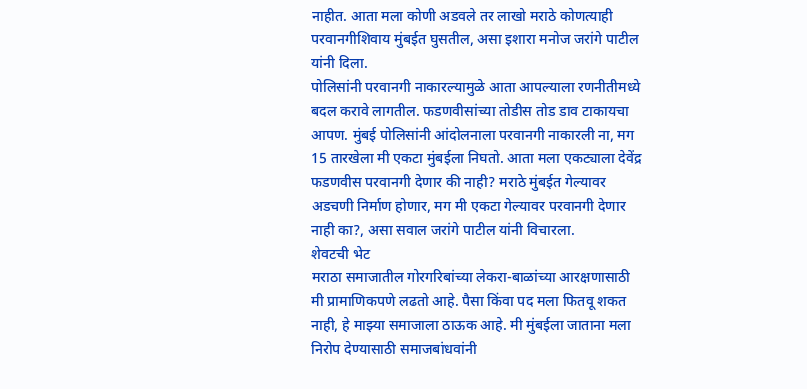नाहीत. आता मला कोणी अडवले तर लाखो मराठे कोणत्याही परवानगीशिवाय मुंबईत घुसतील, असा इशारा मनोज जरांगे पाटील यांनी दिला.
पोलिसांनी परवानगी नाकारल्यामुळे आता आपल्याला रणनीतीमध्ये बदल करावे लागतील. फडणवीसांच्या तोडीस तोड डाव टाकायचा आपण. मुंबई पोलिसांनी आंदोलनाला परवानगी नाकारली ना, मग 15 तारखेला मी एकटा मुंबईला निघतो. आता मला एकट्याला देवेंद्र फडणवीस परवानगी देणार की नाही? मराठे मुंबईत गेल्यावर अडचणी निर्माण होणार, मग मी एकटा गेल्यावर परवानगी देणार नाही का?, असा सवाल जरांगे पाटील यांनी विचारला.
शेवटची भेट
मराठा समाजातील गोरगरिबांच्या लेकरा-बाळांच्या आरक्षणासाठी मी प्रामाणिकपणे लढतो आहे. पैसा किंवा पद मला फितवू शकत नाही, हे माझ्या समाजाला ठाऊक आहे. मी मुंबईला जाताना मला निरोप देण्यासाठी समाजबांधवांनी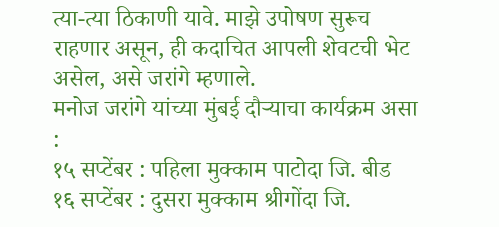त्या-त्या ठिकाणी यावे. माझे उपोषण सुरूच राहणार असून, ही कदाचित आपली शेवटची भेट असेल, असे जरांगे म्हणाले.
मनोज जरांगे यांच्या मुंबई दौऱ्याचा कार्यक्रम असा :
१५ सप्टेंबर : पहिला मुक्काम पाटोदा जि. बीड
१६ सप्टेंबर : दुसरा मुक्काम श्रीगोंदा जि.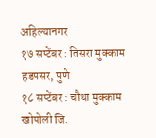अहिल्यानगर
१७ सप्टेंबर : तिसरा मुक्काम हडपसर, पुणे
१८ सप्टेंबर : चौथा मुक्काम खोपोली जि.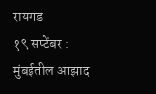रायगड
१९ सप्टेंबर : मुंबईतील आझाद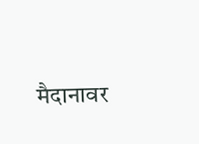मैदानावर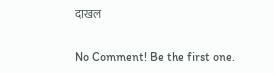दाखल

No Comment! Be the first one.